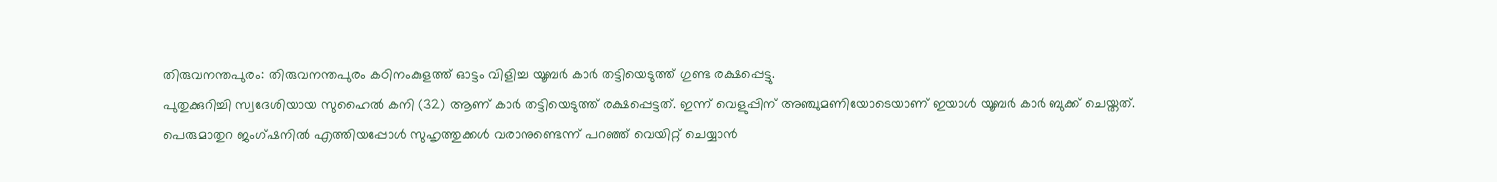തിരുവനന്തപുരം: തിരുവനന്തപുരം കഠിനംകുളത്ത് ഓട്ടം വിളിച്ച യൂബർ കാർ തട്ടിയെടുത്ത് ഗുണ്ട രക്ഷപ്പെട്ടു.
പുതുക്കുറിച്ചി സ്വദേശിയായ സുഹൈൽ കനി (32) ആണ് കാർ തട്ടിയെടുത്ത് രക്ഷപ്പെട്ടത്. ഇന്ന് വെളുപ്പിന് അഞ്ചുമണിയോടെയാണ് ഇയാൾ യൂബർ കാർ ബുക്ക് ചെയ്തത്.
പെരുമാതുറ ജംഗ്ഷനിൽ എത്തിയപ്പോൾ സുഹൃത്തുക്കൾ വരാനുണ്ടെന്ന് പറഞ്ഞ് വെയിറ്റ് ചെയ്യാൻ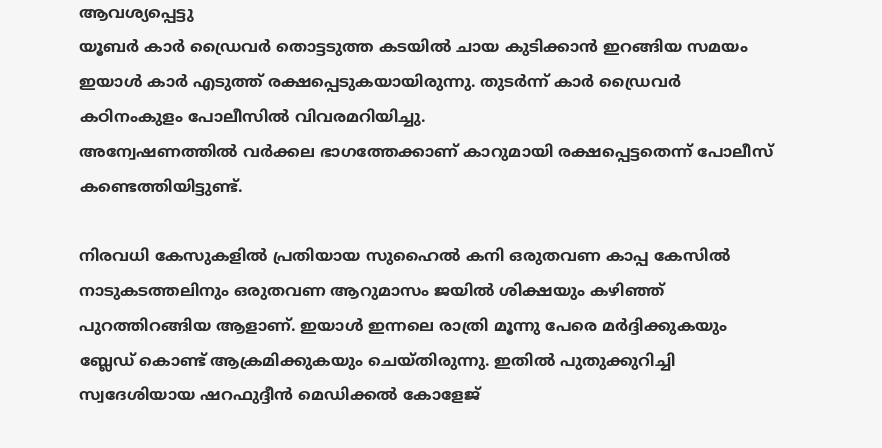ആവശ്യപ്പെട്ടു
യൂബർ കാർ ഡ്രൈവർ തൊട്ടടുത്ത കടയിൽ ചായ കുടിക്കാൻ ഇറങ്ങിയ സമയം ഇയാൾ കാർ എടുത്ത് രക്ഷപ്പെടുകയായിരുന്നു. തുടർന്ന് കാർ ഡ്രൈവർ കഠിനംകുളം പോലീസിൽ വിവരമറിയിച്ചു.
അന്വേഷണത്തിൽ വർക്കല ഭാഗത്തേക്കാണ് കാറുമായി രക്ഷപ്പെട്ടതെന്ന് പോലീസ് കണ്ടെത്തിയിട്ടുണ്ട്.

നിരവധി കേസുകളിൽ പ്രതിയായ സുഹൈൽ കനി ഒരുതവണ കാപ്പ കേസിൽ നാടുകടത്തലിനും ഒരുതവണ ആറുമാസം ജയിൽ ശിക്ഷയും കഴിഞ്ഞ് പുറത്തിറങ്ങിയ ആളാണ്. ഇയാൾ ഇന്നലെ രാത്രി മൂന്നു പേരെ മർദ്ദിക്കുകയും ബ്ലേഡ് കൊണ്ട് ആക്രമിക്കുകയും ചെയ്തിരുന്നു. ഇതിൽ പുതുക്കുറിച്ചി സ്വദേശിയായ ഷറഫുദ്ദീൻ മെഡിക്കൽ കോളേജ്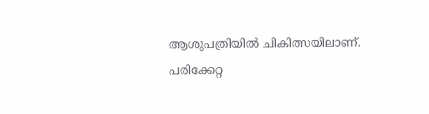ആശുപത്രിയിൽ ചികിത്സയിലാണ്. പരിക്കേറ്റ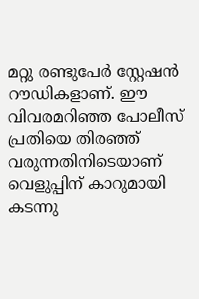മറ്റു രണ്ടുപേർ സ്റ്റേഷൻ റൗഡികളാണ്. ഈ വിവരമറിഞ്ഞ പോലീസ് പ്രതിയെ തിരഞ്ഞ് വരുന്നതിനിടെയാണ് വെളുപ്പിന് കാറുമായി കടന്നു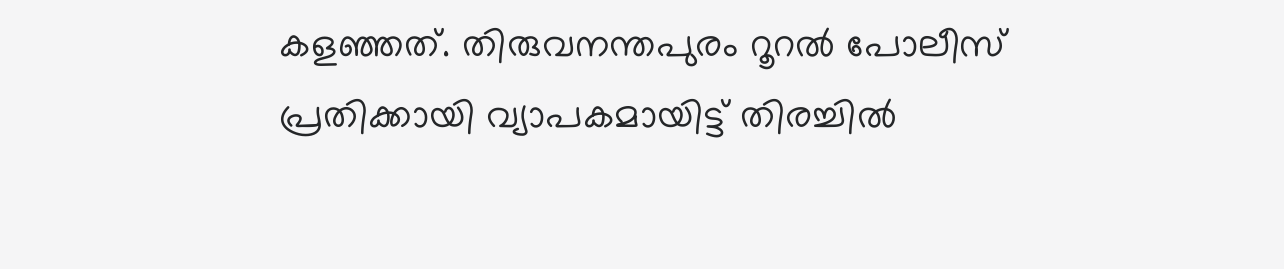കളഞ്ഞത്. തിരുവനന്തപുരം റൂറൽ പോലീസ് പ്രതിക്കായി വ്യാപകമായിട്ട് തിരച്ചിൽ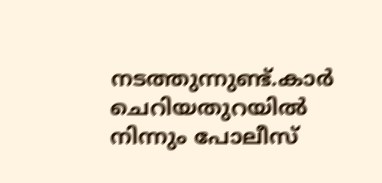നടത്തുന്നുണ്ട്.കാർ ചെറിയതുറയിൽ നിന്നും പോലീസ്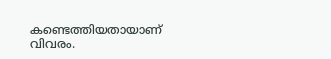കണ്ടെത്തിയതായാണ് വിവരം.